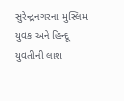સુરેન્દ્રનગરના મુસ્લિમ યુવક અને હિન્દૂ યુવતીની લાશ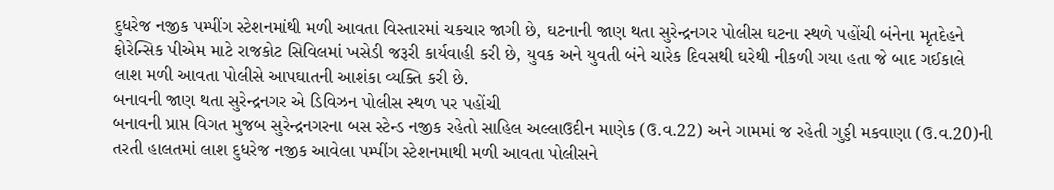દુધરેજ નજીક પમ્પીંગ સ્ટેશનમાંથી મળી આવતા વિસ્તારમાં ચકચાર જાગી છે, ઘટનાની જાણ થતા સુરેન્દ્રનગર પોલીસ ઘટના સ્થળે પહોંચી બંનેના મૃતદેહને ફોરેન્સિક પીએમ માટે રાજકોટ સિવિલમાં ખસેડી જરૂરી કાર્યવાહી કરી છે, યુવક અને યુવતી બંને ચારેક દિવસથી ઘરેથી નીકળી ગયા હતા જે બાદ ગઈકાલે લાશ મળી આવતા પોલીસે આપઘાતની આશંકા વ્યક્તિ કરી છે.
બનાવની જાણ થતા સુરેન્દ્રનગર એ ડિવિઝન પોલીસ સ્થળ પર પહોંચી
બનાવની પ્રાપ્ત વિગત મુજબ સુરેન્દ્રનગરના બસ સ્ટેન્ડ નજીક રહેતો સાહિલ અલ્લાઉદીન માણેક (ઉ.વ.22) અને ગામમાં જ રહેતી ગુડ્ડી મકવાણા (ઉ.વ.20)ની તરતી હાલતમાં લાશ દુધરેજ નજીક આવેલા પમ્પીંગ સ્ટેશનમાથી મળી આવતા પોલીસને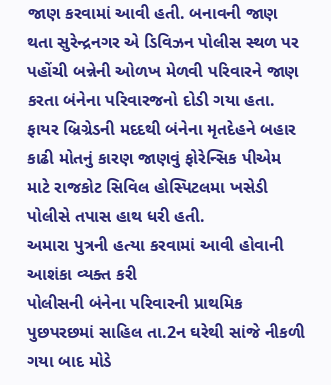જાણ કરવામાં આવી હતી. બનાવની જાણ થતા સુરેન્દ્રનગર એ ડિવિઝન પોલીસ સ્થળ પર પહોંચી બન્નેની ઓળખ મેળવી પરિવારને જાણ કરતા બંનેના પરિવારજનો દોડી ગયા હતા. ફાયર બ્રિગ્રેડની મદદથી બંનેના મૃતદેહને બહાર કાઢી મોતનું કારણ જાણવું ફોરેન્સિક પીએમ માટે રાજકોટ સિવિલ હોસ્પિટલમા ખસેડી પોલીસે તપાસ હાથ ધરી હતી.
અમારા પુત્રની હત્યા કરવામાં આવી હોવાની આશંકા વ્યક્ત કરી
પોલીસની બંનેના પરિવારની પ્રાથમિક પુછપરછમાં સાહિલ તા.2ન ઘરેથી સાંજે નીકળી ગયા બાદ મોડે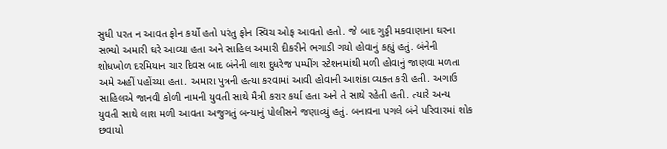સુધી પરત ન આવત ફોન કર્યો હતો પરંતુ ફોન સ્વિચ ઓફ આવતો હતો. જે બાદ ગુડ્ડી મકવાણાના ઘરના સભ્યો અમારી ઘરે આવ્યા હતા અને સાહિલ અમારી દીકરીને ભગાડી ગયો હોવાનું કહ્યું હતું. બંનેની શોધખોળ દરમિયાન ચાર દિવસ બાદ બંનેની લાશ દુધરેજ પમ્પીંગ સ્ટેશનમાંથી મળી હોવાનું જાણવા મળતા અમે અહીં પહોંચ્યા હતા. અમારા પુત્રની હત્યા કરવામાં આવી હોવાની આશંકા વ્યક્ત કરી હતી. અગાઉ સાહિલએ જાનવી કોળી નામની યુવતી સાથે મૈત્રી કરાર કર્યા હતા અને તે સાથે રહેતી હતી. ત્યારે અન્ય યુવતી સાથે લાશ મળી આવતા અજુગતું બન્યાનું પોલીસને જણાવ્યું હતું. બનાવના પગલે બંને પરિવારમાં શોક છવાયો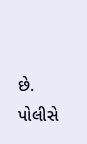છે. પોલીસે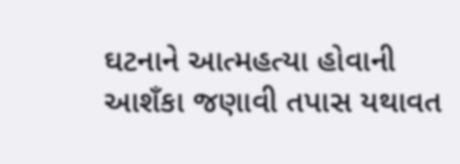ઘટનાને આત્મહત્યા હોવાની આશઁકા જણાવી તપાસ યથાવત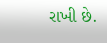રાખી છે.